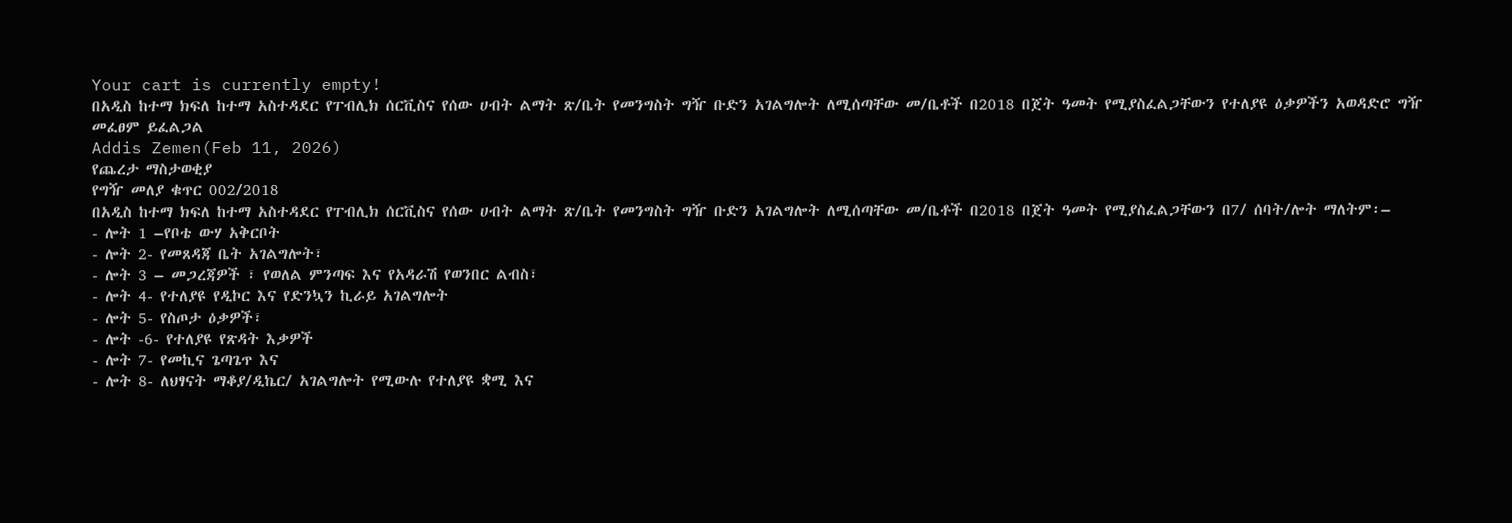Your cart is currently empty!
በአዲስ ከተማ ክፍለ ከተማ አስተዳደር የፐብሊክ ሰርቪስና የሰው ሀብት ልማት ጽ/ቤት የመንግስት ግዥ ቡድን አገልግሎት ለሚሰጣቸው መ/ቤቶች በ2018 በጀት ዓመት የሚያስፈልጋቸውን የተለያዩ ዕቃዎችን አወዳድሮ ግዥ መፈፀም ይፈልጋል
Addis Zemen(Feb 11, 2026)
የጨረታ ማስታወቂያ
የግዥ መለያ ቁጥር 002/2018
በአዲስ ከተማ ክፍለ ከተማ አስተዳደር የፐብሊክ ሰርቪስና የሰው ሀብት ልማት ጽ/ቤት የመንግስት ግዥ ቡድን አገልግሎት ለሚሰጣቸው መ/ቤቶች በ2018 በጀት ዓመት የሚያስፈልጋቸውን በ7/ ሰባት/ሎት ማለትም፡–
- ሎት 1 –የቦቴ ውሃ አቅርቦት
- ሎት 2- የመጸዳጃ ቤት አገልግሎት፣
- ሎት 3 – መጋረጃዎች ፣ የወለል ምንጣፍ እና የአዳራሽ የወንበር ልብስ፣
- ሎት 4- የተለያዩ የዲኮር እና የድንኳን ኪራይ አገልግሎት
- ሎት 5- የስጦታ ዕቃዎች፣
- ሎት -6- የተለያዩ የጽዳት እቃዎች
- ሎት 7- የመኪና ጌጣጌጥ እና
- ሎት 8- ለህፃናት ማቆያ/ዲኬር/ አገልግሎት የሚውሉ የተለያዩ ቋሚ እና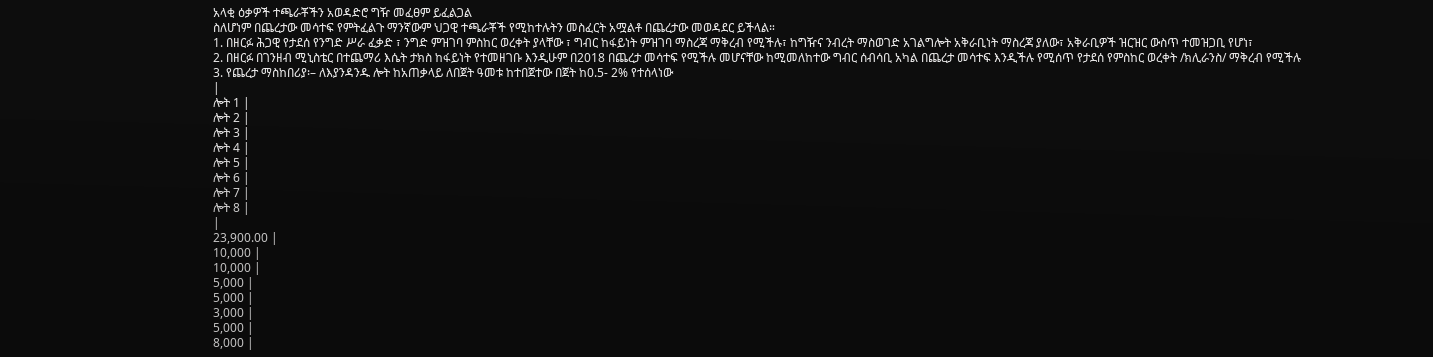አላቂ ዕቃዎች ተጫራቾችን አወዳድሮ ግዥ መፈፀም ይፈልጋል
ስለሆነም በጨረታው መሳተፍ የምትፈልጉ ማንኛውም ህጋዊ ተጫራቾች የሚከተሉትን መስፈርት አሟልቶ በጨረታው መወዳደር ይችላል።
1. በዘርፉ ሕጋዊ የታደሰ የንግድ ሥራ ፈቃድ ፣ ንግድ ምዝገባ ምስከር ወረቀት ያላቸው ፣ ግብር ከፋይነት ምዝገባ ማስረጃ ማቅረብ የሚችሉ፣ ከግዥና ንብረት ማስወገድ አገልግሎት አቅራቢነት ማስረጃ ያለው፣ አቅራቢዎች ዝርዝር ውስጥ ተመዝጋቢ የሆነ፣
2. በዘርፉ በገንዘብ ሚኒስቴር በተጨማሪ እሴት ታክስ ከፋይነት የተመዘገቡ እንዲሁም በ2018 በጨረታ መሳተፍ የሚችሉ መሆናቸው ከሚመለከተው ግብር ሰብሳቢ አካል በጨረታ መሳተፍ እንዲችሉ የሚሰጥ የታደሰ የምስከር ወረቀት /ክሊራንስ/ ማቅረብ የሚችሉ
3. የጨረታ ማስከበሪያ፡– ለእያንዳንዱ ሎት ከአጠቃላይ ለበጀት ዓመቱ ከተበጀተው በጀት ከ0.5- 2% የተሰላነው
|
ሎት 1 |
ሎት 2 |
ሎት 3 |
ሎት 4 |
ሎት 5 |
ሎት 6 |
ሎት 7 |
ሎት 8 |
|
23,900.00 |
10,000 |
10,000 |
5,000 |
5,000 |
3,000 |
5,000 |
8,000 |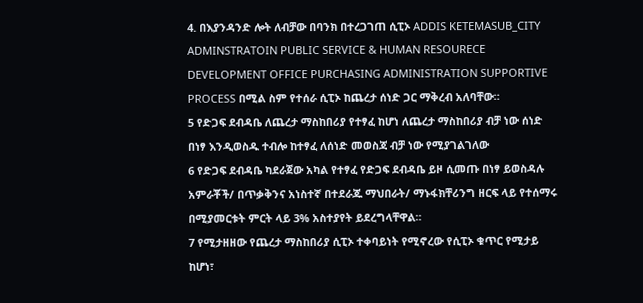4. በእያንዳንድ ሎት ለብቻው በባንክ በተረጋገጠ ሲፒኦ ADDIS KETEMASUB_CITY ADMINSTRATOIN PUBLIC SERVICE & HUMAN RESOURECE DEVELOPMENT OFFICE PURCHASING ADMINISTRATION SUPPORTIVE PROCESS በሚል ስም የተሰራ ሲፒኦ ከጨረታ ሰነድ ጋር ማቅረብ አለባቸው።
5 የድጋፍ ደብዳቤ ለጨረታ ማስከበሪያ የተፃፈ ከሆነ ለጨረታ ማስከበሪያ ብቻ ነው ሰነድ በነፃ እንዲወስዱ ተብሎ ከተፃፈ ለሰነድ መወስጃ ብቻ ነው የሚያገልገለው
6 የድጋፍ ደብዳቤ ካደራጀው አካል የተፃፈ የድጋፍ ደብዳቤ ይዞ ሲመጡ በነፃ ይወስዳሉ አምራቾች/ በጥቃቅንና አነስተኛ በተደራጁ ማህበራት/ ማኑፋክቸሪንግ ዘርፍ ላይ የተሰማሩ በሚያመርቱት ምርት ላይ 3% አስተያየት ይደረግላቸዋል።
7 የሚታዘዘው የጨረታ ማስከበሪያ ሲፒኦ ተቀባይነት የሚኖረው የሲፒኦ ቁጥር የሚታይ ከሆነ፣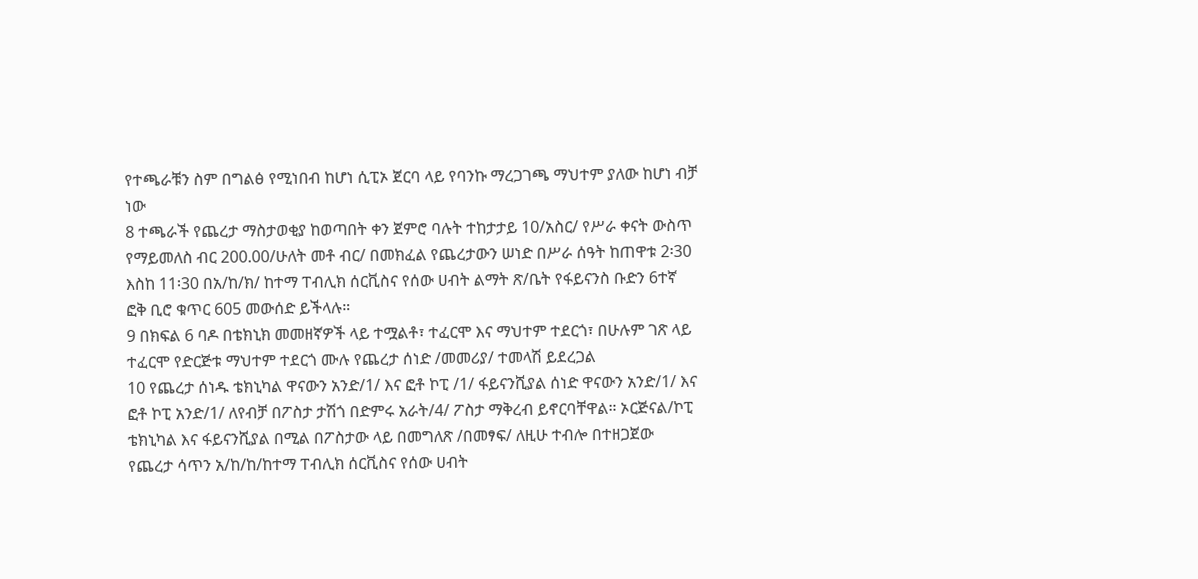የተጫራቹን ስም በግልፅ የሚነበብ ከሆነ ሲፒኦ ጀርባ ላይ የባንኩ ማረጋገጫ ማህተም ያለው ከሆነ ብቻ ነው
8 ተጫራች የጨረታ ማስታወቂያ ከወጣበት ቀን ጀምሮ ባሉት ተከታታይ 10/አስር/ የሥራ ቀናት ውስጥ የማይመለስ ብር 200.00/ሁለት መቶ ብር/ በመክፈል የጨረታውን ሠነድ በሥራ ሰዓት ከጠዋቱ 2፡30 እስከ 11፡30 በአ/ከ/ክ/ ከተማ ፐብሊክ ሰርቪስና የሰው ሀብት ልማት ጽ/ቤት የፋይናንስ ቡድን 6ተኛ ፎቅ ቢሮ ቁጥር 605 መውሰድ ይችላሉ።
9 በክፍል 6 ባዶ በቴክኒክ መመዘኛዎች ላይ ተሟልቶ፣ ተፈርሞ እና ማህተም ተደርጎ፣ በሁሉም ገጽ ላይ ተፈርሞ የድርጅቱ ማህተም ተደርጎ ሙሉ የጨረታ ሰነድ /መመሪያ/ ተመላሽ ይደረጋል
10 የጨረታ ሰነዱ ቴክኒካል ዋናውን አንድ/1/ እና ፎቶ ኮፒ /1/ ፋይናንሺያል ሰነድ ዋናውን አንድ/1/ እና ፎቶ ኮፒ አንድ/1/ ለየብቻ በፖስታ ታሽጎ በድምሩ አራት/4/ ፖስታ ማቅረብ ይኖርባቸዋል። ኦርጅናል/ኮፒ ቴክኒካል እና ፋይናንሺያል በሚል በፖስታው ላይ በመግለጽ /በመፃፍ/ ለዚሁ ተብሎ በተዘጋጀው የጨረታ ሳጥን አ/ከ/ከ/ከተማ ፐብሊክ ሰርቪስና የሰው ሀብት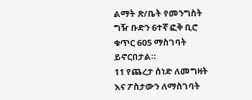ልማት ጽ/ቤት የመንግስት ግዥ ቡድን 6ተኛ ፎቅ ቢሮ ቁጥር 605 ማስገባት ይኖርበታል።
11 የጨረታ ሰነድ ለመግዛት እና ፖስታውን ለማስገባት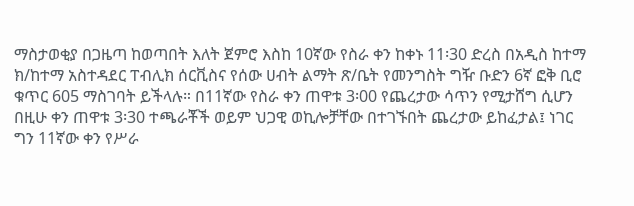ማስታወቂያ በጋዜጣ ከወጣበት እለት ጀምሮ እስከ 10ኛው የስራ ቀን ከቀኑ 11፡30 ድረስ በአዲስ ከተማ ክ/ከተማ አስተዳደር ፐብሊክ ሰርቪስና የሰው ሀብት ልማት ጽ/ቤት የመንግስት ግዥ ቡድን 6ኛ ፎቅ ቢሮ ቁጥር 605 ማስገባት ይችላሉ። በ11ኛው የስራ ቀን ጠዋቱ 3፡00 የጨረታው ሳጥን የሚታሸግ ሲሆን በዚሁ ቀን ጠዋቱ 3፡30 ተጫራቾች ወይም ህጋዊ ወኪሎቻቸው በተገኙበት ጨረታው ይከፈታል፤ ነገር ግን 11ኛው ቀን የሥራ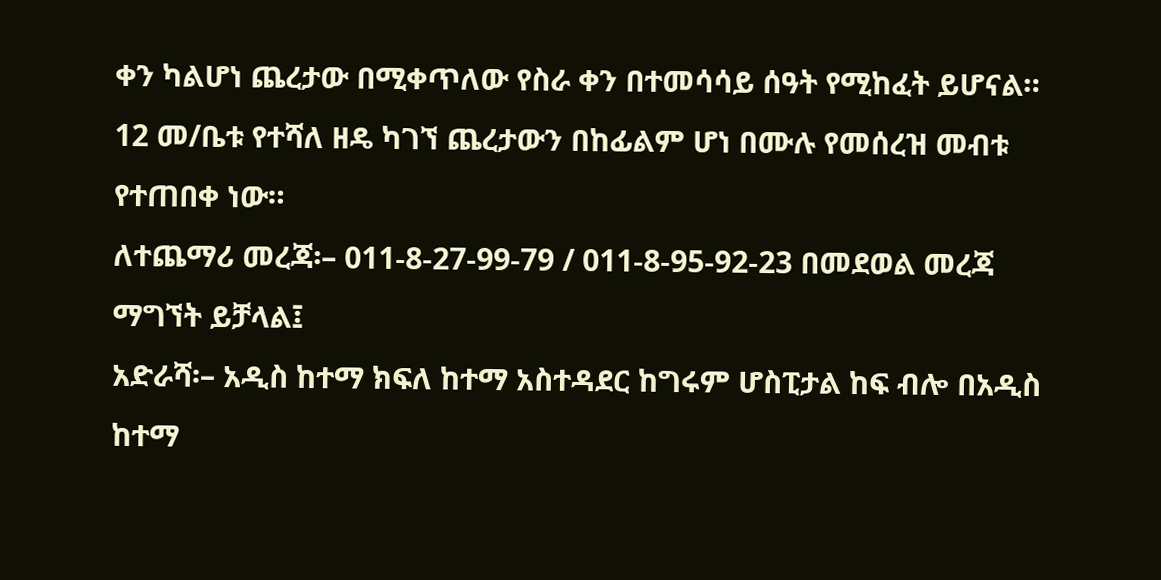ቀን ካልሆነ ጨረታው በሚቀጥለው የስራ ቀን በተመሳሳይ ሰዓት የሚከፈት ይሆናል።
12 መ/ቤቱ የተሻለ ዘዴ ካገኘ ጨረታውን በከፊልም ሆነ በሙሉ የመሰረዝ መብቱ የተጠበቀ ነው።
ለተጨማሪ መረጃ፡– 011-8-27-99-79 / 011-8-95-92-23 በመደወል መረጃ ማግኘት ይቻላል፤
አድራሻ፡– አዲስ ከተማ ክፍለ ከተማ አስተዳደር ከግሩም ሆስፒታል ከፍ ብሎ በአዲስ ከተማ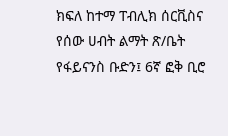ክፍለ ከተማ ፐብሊክ ሰርቪስና የሰው ሀብት ልማት ጽ/ቤት የፋይናንስ ቡድን፤ 6ኛ ፎቅ ቢሮ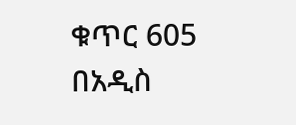ቁጥር 605
በአዲስ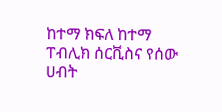ከተማ ክፍለ ከተማ ፐብሊክ ሰርቪስና የሰው ሀብት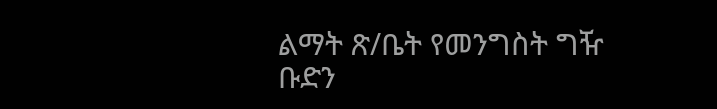ልማት ጽ/ቤት የመንግስት ግዥ ቡድን